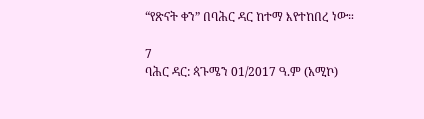“የጽናት ቀን” በባሕር ዳር ከተማ እየተከበረ ነው።

7
ባሕር ዳር: ጳጉሜን 01/2017 ዓ.ም (አሚኮ)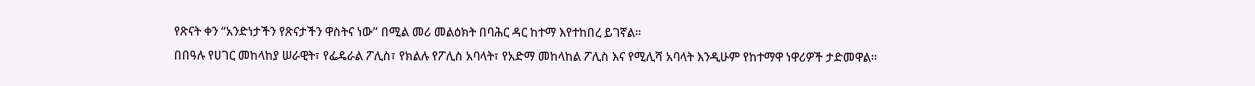የጽናት ቀን “አንድነታችን የጽናታችን ዋስትና ነው” በሚል መሪ መልዕክት በባሕር ዳር ከተማ እየተከበረ ይገኛል።
በበዓሉ የሀገር መከላከያ ሠራዊት፣ የፌዴራል ፖሊስ፣ የክልሉ የፖሊስ አባላት፣ የአድማ መከላከል ፖሊስ እና የሚሊሻ አባላት እንዲሁም የከተማዋ ነዋሪዎች ታድመዋል።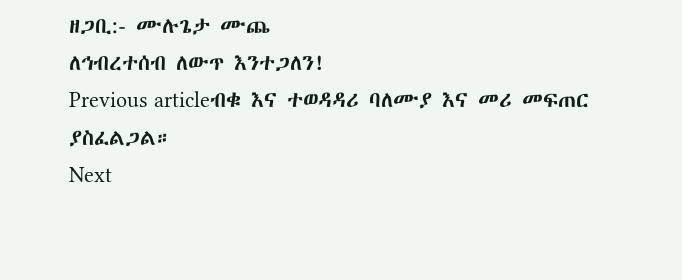ዘጋቢ:- ሙሉጌታ ሙጨ
ለኅብረተሰብ ለውጥ እንተጋለን!
Previous articleብቁ እና ተወዳዳሪ ባለሙያ እና መሪ መፍጠር ያስፈልጋል።
Next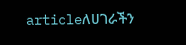articleለሀገራችን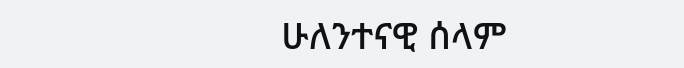ሁለንተናዊ ሰላም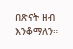በጽናት ዘብ እንቆማለን።